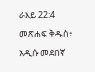ራእይ 22:4 መጽሐፍ ቅዱስ፥ አዲሱ መደበኛ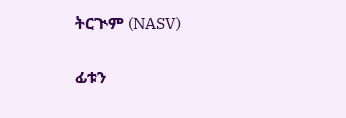ትርጒም (NASV)

ፊቱን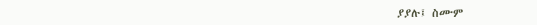ያያሉ፤ ስሙም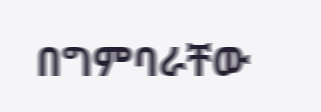በግምባራቸው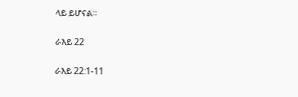ላይ ይሆናል።

ራእይ 22

ራእይ 22:1-11